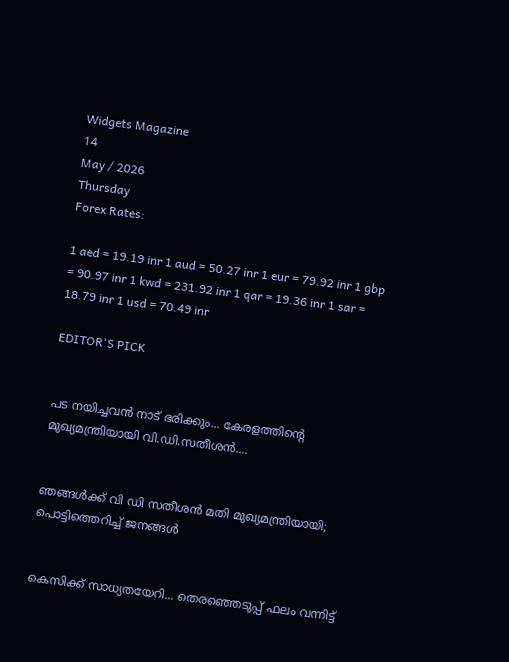Widgets Magazine
14
May / 2026
Thursday
Forex Rates:

1 aed = 19.19 inr 1 aud = 50.27 inr 1 eur = 79.92 inr 1 gbp = 90.97 inr 1 kwd = 231.92 inr 1 qar = 19.36 inr 1 sar = 18.79 inr 1 usd = 70.49 inr

EDITOR'S PICK


പട നയിച്ചവൻ നാട് ഭരിക്കും... കേരളത്തിന്റെ മുഖ്യമന്ത്രിയായി വി.ഡി.സതീശൻ....


ഞങ്ങൾക്ക് വി ഡി സതീശൻ മതി മുഖ്യമന്ത്രിയായി; പൊട്ടിത്തെറിച്ച് ജനങ്ങൾ


കെസിക്ക് സാധ്യതയേറി... തെരഞ്ഞെടുപ്പ് ഫലം വന്നിട്ട്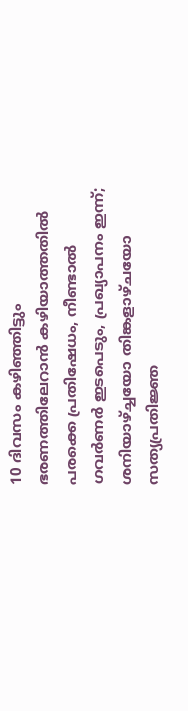10 ദിവസം കഴിഞ്ഞിട്ടും ഭരണത്തിലേറാന്‍ കഴിയാത്തതില്‍ പരക്കെ പ്രതിഷേധം, നീണ്ടാല്‍ ഗവര്‍ണര്‍ ഇടപെടും, പ്രഖ്യാപനം ഇന്ന്; ശനിയാഴ്ച്ചയോ തിങ്കളാഴ്ചയോ സത്യപ്രതിജ്ഞ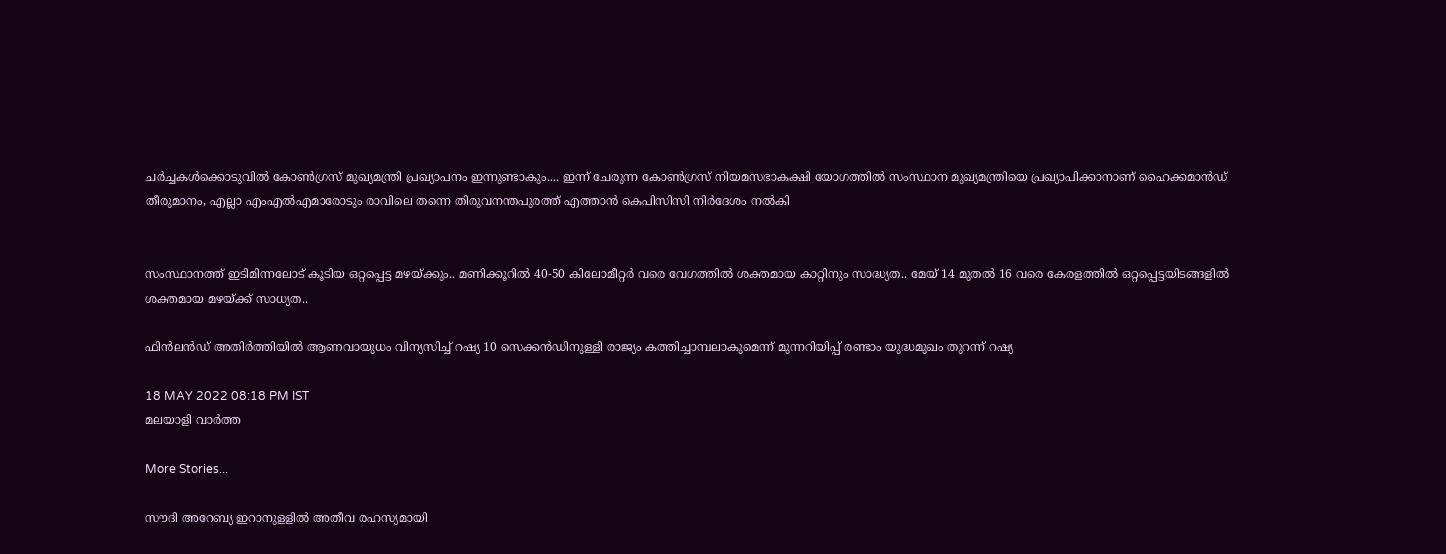ചർച്ചകൾക്കൊടുവിൽ കോൺഗ്രസ് മുഖ്യമന്ത്രി പ്രഖ്യാപനം ഇന്നുണ്ടാകും.... ഇന്ന് ചേരുന്ന കോൺഗ്രസ് നിയമസഭാകക്ഷി യോഗത്തിൽ സംസ്ഥാന മുഖ്യമന്ത്രിയെ പ്രഖ്യാപിക്കാനാണ് ഹൈക്കമാൻഡ് തീരുമാനം, എല്ലാ എംഎൽ‌എമാരോടും രാവിലെ തന്നെ തിരുവനന്തപുരത്ത് എത്താൻ കെപിസിസി നിർദേശം നൽകി


സംസ്ഥാനത്ത് ഇടിമിന്നലോട് കൂടിയ ഒറ്റപ്പെട്ട മഴയ്ക്കും.. മണിക്കൂറിൽ 40-50 കിലോമീറ്റർ വരെ വേഗത്തിൽ ശക്തമായ കാറ്റിനും സാദ്ധ്യത.. മേയ് 14 മുതൽ 16 വരെ കേരളത്തിൽ ഒറ്റപ്പെട്ടയിടങ്ങളിൽ ശക്തമായ മഴയ്ക്ക് സാധ്യത..

ഫിന്‍ലന്‍ഡ് അതിര്‍ത്തിയില്‍ ആണവായുധം വിന്യസിച്ച് റഷ്യ 10 സെക്കന്‍ഡിനുള്ളി രാജ്യം കത്തിച്ചാമ്പലാകുമെന്ന് മുന്നറിയിപ്പ് രണ്ടാം യുദ്ധമുഖം തുറന്ന് റഷ്യ

18 MAY 2022 08:18 PM IST
മലയാളി വാര്‍ത്ത

More Stories...

സൗദി അറേബ്യ ഇറാനുളളിൽ അതീവ രഹസ്യമായി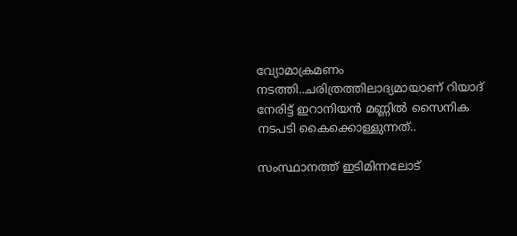വ്യോമാക്രമണം നടത്തി..ചരിത്രത്തിലാദ്യമായാണ് റിയാദ് നേരിട്ട് ഇറാനിയൻ മണ്ണിൽ സൈനിക നടപടി കൈക്കൊള്ളുന്നത്..

സംസ്ഥാനത്ത് ഇടിമിന്നലോട്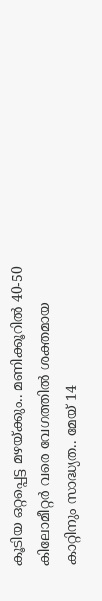കൂടിയ ഒറ്റപ്പെട്ട മഴയ്ക്കും.. മണിക്കൂറിൽ 40-50 കിലോമീറ്റർ വരെ വേഗത്തിൽ ശക്തമായ കാറ്റിനും സാദ്ധ്യത.. മേയ് 14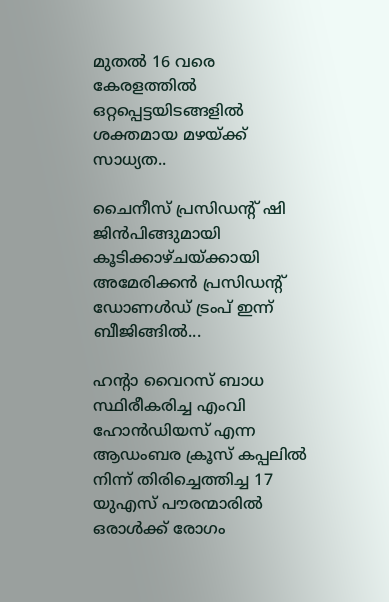മുതൽ 16 വരെ കേരളത്തിൽ ഒറ്റപ്പെട്ടയിടങ്ങളിൽ ശക്തമായ മഴയ്ക്ക് സാധ്യത..

ചൈനീസ് പ്രസിഡന്റ് ഷി ജിൻപിങ്ങുമായി കൂടിക്കാഴ്ചയ്ക്കായി അമേരിക്കൻ പ്രസിഡന്റ് ഡോണൾഡ് ട്രംപ്‌ ഇന്ന് ബീജിങ്ങിൽ...

ഹന്റാ വൈറസ് ബാധ സ്ഥിരീകരിച്ച എംവി ഹോൻഡിയസ് എന്ന ആഡംബര ക്രൂസ് കപ്പലിൽ നിന്ന് തിരിച്ചെത്തിച്ച 17 യുഎസ് പൗരന്മാരിൽ ഒരാൾക്ക് രോഗം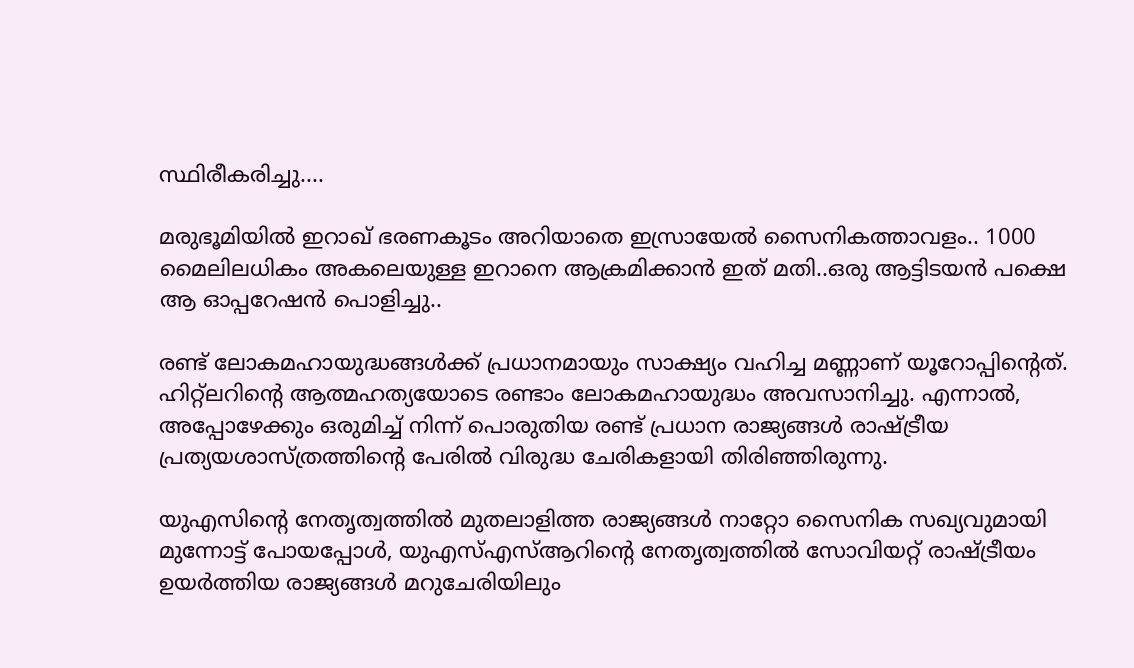സ്ഥിരീകരിച്ചു....

മരുഭൂമിയില്‍ ഇറാഖ് ഭരണകൂടം അറിയാതെ ഇസ്രായേല്‍ സൈനികത്താവളം.. 1000 മൈലിലധികം അകലെയുള്ള ഇറാനെ ആക്രമിക്കാൻ ഇത് മതി..ഒരു ആട്ടിടയൻ പക്ഷെ ആ ഓപ്പറേഷൻ പൊളിച്ചു..

രണ്ട് ലോകമഹായുദ്ധങ്ങള്‍ക്ക് പ്രധാനമായും സാക്ഷ്യം വഹിച്ച മണ്ണാണ് യൂറോപ്പിന്റെത്. ഹിറ്റ്‌ലറിന്റെ ആത്മഹത്യയോടെ രണ്ടാം ലോകമഹായുദ്ധം അവസാനിച്ചു. എന്നാല്‍, അപ്പോഴേക്കും ഒരുമിച്ച് നിന്ന് പൊരുതിയ രണ്ട് പ്രധാന രാജ്യങ്ങള്‍ രാഷ്ട്രീയ പ്രത്യയശാസ്ത്രത്തിന്റെ പേരില്‍ വിരുദ്ധ ചേരികളായി തിരിഞ്ഞിരുന്നു.

യുഎസിന്റെ നേതൃത്വത്തില്‍ മുതലാളിത്ത രാജ്യങ്ങള്‍ നാറ്റോ സൈനിക സഖ്യവുമായി മുന്നോട്ട് പോയപ്പോള്‍, യുഎസ്എസ്ആറിന്റെ നേതൃത്വത്തില്‍ സോവിയറ്റ് രാഷ്ട്രീയം ഉയര്‍ത്തിയ രാജ്യങ്ങള്‍ മറുചേരിയിലും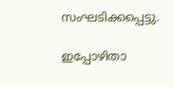സംഘടിക്കപ്പെട്ടു.

ഇപ്പോഴിതാ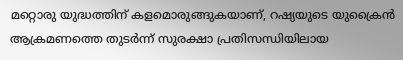മറ്റൊരു യുദ്ധത്തിന് കളമൊരുങ്ങുകയാണ്, റഷ്യയുടെ യുക്രൈന്‍ ആക്രമണത്തെ തുടര്‍ന്ന് സുരക്ഷാ പ്രതിസന്ധിയിലായ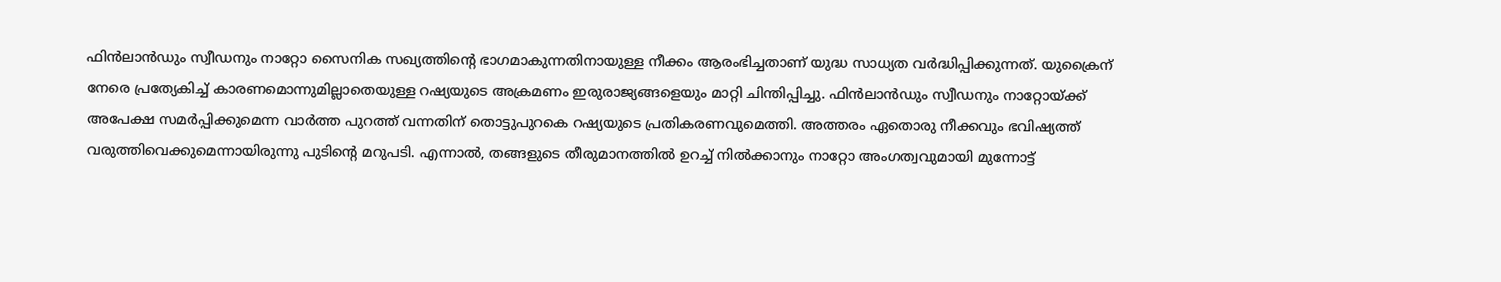ഫിന്‍ലാന്‍ഡും സ്വീഡനും നാറ്റോ സൈനിക സഖ്യത്തിന്റെ ഭാഗമാകുന്നതിനായുള്ള നീക്കം ആരംഭിച്ചതാണ് യുദ്ധ സാധ്യത വര്‍ദ്ധിപ്പിക്കുന്നത്. യുക്രൈന് നേരെ പ്രത്യേകിച്ച് കാരണമൊന്നുമില്ലാതെയുള്ള റഷ്യയുടെ അക്രമണം ഇരുരാജ്യങ്ങളെയും മാറ്റി ചിന്തിപ്പിച്ചു. ഫിന്‍ലാന്‍ഡും സ്വീഡനും നാറ്റോയ്ക്ക് അപേക്ഷ സമര്‍പ്പിക്കുമെന്ന വാര്‍ത്ത പുറത്ത് വന്നതിന് തൊട്ടുപുറകെ റഷ്യയുടെ പ്രതികരണവുമെത്തി. അത്തരം ഏതൊരു നീക്കവും ഭവിഷ്യത്ത് വരുത്തിവെക്കുമെന്നായിരുന്നു പുടിന്റെ മറുപടി. എന്നാല്‍, തങ്ങളുടെ തീരുമാനത്തില്‍ ഉറച്ച് നില്‍ക്കാനും നാറ്റോ അംഗത്വവുമായി മുന്നോട്ട്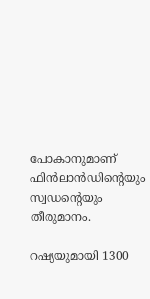പോകാനുമാണ് ഫിന്‍ലാന്‍ഡിന്റെയും സ്വഡന്റെയും തീരുമാനം.

റഷ്യയുമായി 1300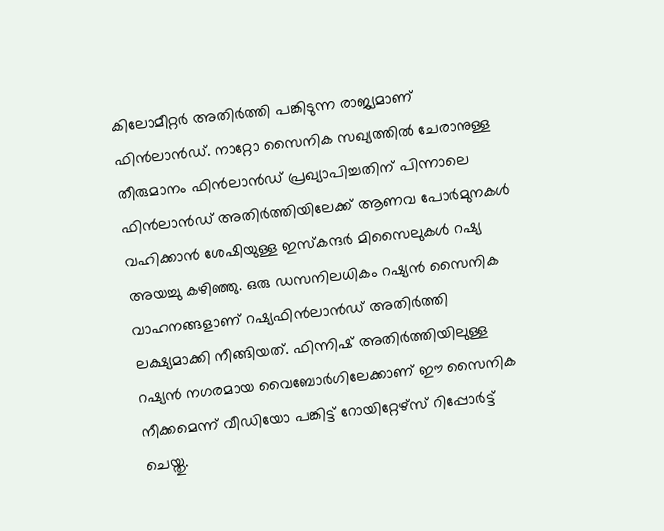കിലോമീറ്റര്‍ അതിര്‍ത്തി പങ്കിടുന്ന രാജ്യമാണ് ഫിന്‍ലാന്‍ഡ്. നാറ്റോ സൈനിക സഖ്യത്തില്‍ ചേരാനുള്ള തീരുമാനം ഫിന്‍ലാന്‍ഡ് പ്രഖ്യാപിച്ചതിന് പിന്നാലെ ഫിന്‍ലാന്‍ഡ് അതിര്‍ത്തിയിലേക്ക് ആണവ പോര്‍മുനകള്‍ വഹിക്കാന്‍ ശേഷിയുള്ള ഇസ്‌കന്ദര്‍ മിസൈലുകള്‍ റഷ്യ അയച്ചു കഴിഞ്ഞു. ഒരു ഡസനിലധികം റഷ്യന്‍ സൈനിക വാഹനങ്ങളാണ് റഷ്യഫിന്‍ലാന്‍ഡ് അതിര്‍ത്തി ലക്ഷ്യമാക്കി നീങ്ങിയത്. ഫിന്നിഷ് അതിര്‍ത്തിയിലുള്ള റഷ്യന്‍ നഗരമായ വൈബോര്‍ഗിലേക്കാണ് ഈ സൈനിക നീക്കമെന്ന് വീഡിയോ പങ്കിട്ട് റോയിറ്റേഴ്‌സ് റിപ്പോര്‍ട്ട് ചെയ്തു.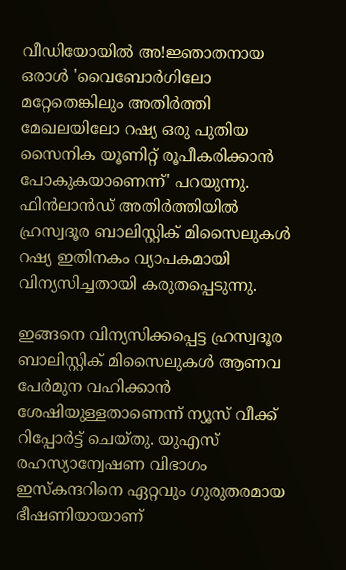വീഡിയോയില്‍ അ!ജ്ഞാതനായ ഒരാള്‍ 'വൈബോര്‍ഗിലോ മറ്റേതെങ്കിലും അതിര്‍ത്തി മേഖലയിലോ റഷ്യ ഒരു പുതിയ സൈനിക യൂണിറ്റ് രൂപീകരിക്കാന്‍ പോകുകയാണെന്ന്' പറയുന്നു. ഫിന്‍ലാന്‍ഡ് അതിര്‍ത്തിയില്‍ ഹ്രസ്വദൂര ബാലിസ്റ്റിക് മിസൈലുകള്‍ റഷ്യ ഇതിനകം വ്യാപകമായി വിന്യസിച്ചതായി കരുതപ്പെടുന്നു.

ഇങ്ങനെ വിന്യസിക്കപ്പെട്ട ഹ്രസ്വദൂര ബാലിസ്റ്റിക് മിസൈലുകള്‍ ആണവ പേര്‍മുന വഹിക്കാന്‍ ശേഷിയുള്ളതാണെന്ന് ന്യൂസ് വീക്ക് റിപ്പോര്‍ട്ട് ചെയ്തു. യുഎസ് രഹസ്യാന്വേഷണ വിഭാഗം ഇസ്‌കന്ദറിനെ ഏറ്റവും ഗുരുതരമായ ഭീഷണിയായാണ്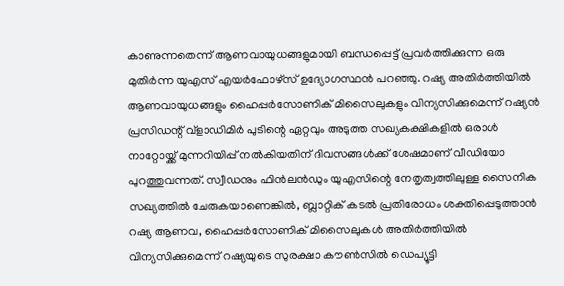കാണുന്നതെന്ന് ആണവായുധങ്ങളുമായി ബന്ധപ്പെട്ട് പ്രവര്‍ത്തിക്കുന്ന ഒരു മുതിര്‍ന്ന യുഎസ് എയര്‍ഫോഴ്‌സ് ഉദ്യോഗസ്ഥന്‍ പറഞ്ഞു. റഷ്യ അതിര്‍ത്തിയില്‍ ആണവായുധങ്ങളും ഹൈപ്പര്‍സോണിക് മിസൈലുകളും വിന്യസിക്കുമെന്ന് റഷ്യന്‍ പ്രസിഡന്റ് വ്‌ളാഡിമിര്‍ പുടിന്റെ ഏറ്റവും അടുത്ത സഖ്യകക്ഷികളില്‍ ഒരാള്‍ നാറ്റോയ്ക്ക് മുന്നറിയിപ്പ് നല്‍കിയതിന് ദിവസങ്ങള്‍ക്ക് ശേഷമാണ് വീഡിയോ പുറത്തുവന്നത്. സ്വീഡനും ഫിന്‍ലന്‍ഡും യുഎസിന്റെ നേതൃത്വത്തിലുള്ള സൈനിക സഖ്യത്തില്‍ ചേരുകയാണെങ്കില്‍, ബ്ലാറ്റിക് കടല്‍ പ്രതിരോധം ശക്തിപ്പെടുത്താന്‍ റഷ്യ ആണവ, ഹൈപ്പര്‍സോണിക് മിസൈലുകള്‍ അതിര്‍ത്തിയില്‍ വിന്യസിക്കുമെന്ന് റഷ്യയുടെ സുരക്ഷാ കൗണ്‍സില്‍ ഡെപ്യൂട്ടി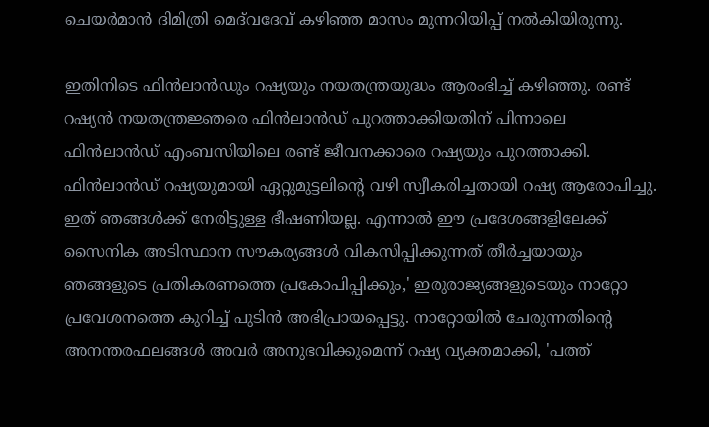ചെയര്‍മാന്‍ ദിമിത്രി മെദ്‌വദേവ് കഴിഞ്ഞ മാസം മുന്നറിയിപ്പ് നല്‍കിയിരുന്നു.

ഇതിനിടെ ഫിന്‍ലാന്‍ഡും റഷ്യയും നയതന്ത്രയുദ്ധം ആരംഭിച്ച് കഴിഞ്ഞു. രണ്ട് റഷ്യന്‍ നയതന്ത്രജ്ഞരെ ഫിന്‍ലാന്‍ഡ് പുറത്താക്കിയതിന് പിന്നാലെ ഫിന്‍ലാന്‍ഡ് എംബസിയിലെ രണ്ട് ജീവനക്കാരെ റഷ്യയും പുറത്താക്കി. ഫിന്‍ലാന്‍ഡ് റഷ്യയുമായി ഏറ്റുമുട്ടലിന്റെ വഴി സ്വീകരിച്ചതായി റഷ്യ ആരോപിച്ചു. ഇത് ഞങ്ങള്‍ക്ക് നേരിട്ടുള്ള ഭീഷണിയല്ല. എന്നാല്‍ ഈ പ്രദേശങ്ങളിലേക്ക് സൈനിക അടിസ്ഥാന സൗകര്യങ്ങള്‍ വികസിപ്പിക്കുന്നത് തീര്‍ച്ചയായും ഞങ്ങളുടെ പ്രതികരണത്തെ പ്രകോപിപ്പിക്കും,' ഇരുരാജ്യങ്ങളുടെയും നാറ്റോ പ്രവേശനത്തെ കുറിച്ച് പുടിന്‍ അഭിപ്രായപ്പെട്ടു. നാറ്റോയില്‍ ചേരുന്നതിന്റെ അനന്തരഫലങ്ങള്‍ അവര്‍ അനുഭവിക്കുമെന്ന് റഷ്യ വ്യക്തമാക്കി, 'പത്ത്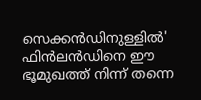സെക്കന്‍ഡിനുള്ളില്‍' ഫിന്‍ലന്‍ഡിനെ ഈ ഭൂമുഖത്ത് നിന്ന് തന്നെ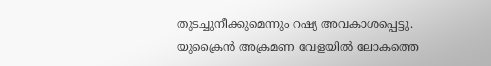തുടച്ചുനീക്കുമെന്നും റഷ്യ അവകാശപ്പെട്ടു. യുക്രൈന്‍ അക്രമണ വേളയില്‍ ലോകത്തെ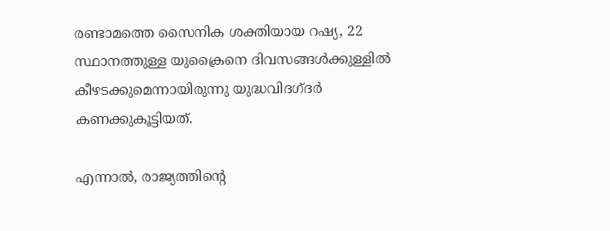രണ്ടാമത്തെ സൈനിക ശക്തിയായ റഷ്യ, 22 സ്ഥാനത്തുള്ള യുക്രൈനെ ദിവസങ്ങള്‍ക്കുള്ളില്‍ കീഴടക്കുമെന്നായിരുന്നു യുദ്ധവിദഗ്ദര്‍ കണക്കുകൂട്ടിയത്.

എന്നാല്‍, രാജ്യത്തിന്റെ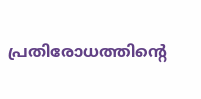പ്രതിരോധത്തിന്റെ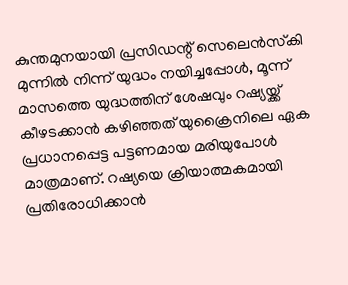കുന്തമുനയായി പ്രസിഡന്റ് സെലെന്‍സ്‌കി മുന്നില്‍ നിന്ന് യുദ്ധം നയിച്ചപ്പോള്‍, മൂന്ന് മാസത്തെ യുദ്ധത്തിന് ശേഷവും റഷ്യയ്ക്ക് കീഴടക്കാന്‍ കഴിഞ്ഞത് യുക്രൈനിലെ ഏക പ്രധാനപ്പെട്ട പട്ടണമായ മരിയുപോള്‍ മാത്രമാണ്. റഷ്യയെ ക്രിയാത്മകമായി പ്രതിരോധിക്കാന്‍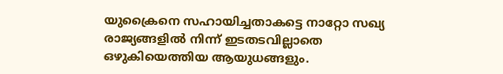യുക്രൈനെ സഹായിച്ചതാകട്ടെ നാറ്റോ സഖ്യ രാജ്യങ്ങളില്‍ നിന്ന് ഇടതടവില്ലാതെ ഒഴുകിയെത്തിയ ആയുധങ്ങളും.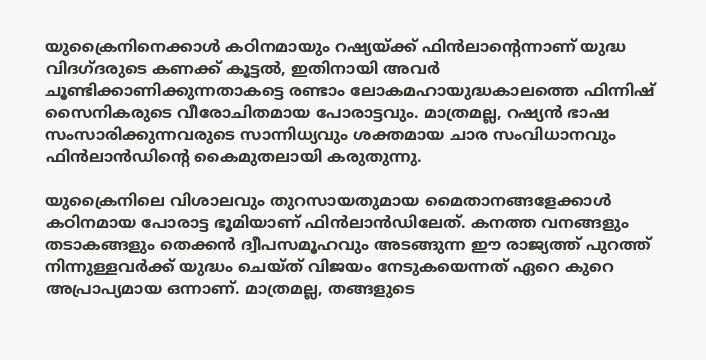യുക്രൈനിനെക്കാള്‍ കഠിനമായും റഷ്യയ്ക്ക് ഫിന്‍ലാന്റെന്നാണ് യുദ്ധ വിദഗ്ദരുടെ കണക്ക് കൂട്ടല്‍, ഇതിനായി അവര്‍ ചൂണ്ടിക്കാണിക്കുന്നതാകട്ടെ രണ്ടാം ലോകമഹായുദ്ധകാലത്തെ ഫിന്നിഷ് സൈനികരുടെ വീരോചിതമായ പോരാട്ടവും. മാത്രമല്ല, റഷ്യന്‍ ഭാഷ സംസാരിക്കുന്നവരുടെ സാന്നിധ്യവും ശക്തമായ ചാര സംവിധാനവും ഫിന്‍ലാന്‍ഡിന്റെ കൈമുതലായി കരുതുന്നു.

യുക്രൈനിലെ വിശാലവും തുറസായതുമായ മൈതാനങ്ങളേക്കാള്‍ കഠിനമായ പോരാട്ട ഭൂമിയാണ് ഫിന്‍ലാന്‍ഡിലേത്. കനത്ത വനങ്ങളും തടാകങ്ങളും തെക്കന്‍ ദ്വീപസമൂഹവും അടങ്ങുന്ന ഈ രാജ്യത്ത് പുറത്ത് നിന്നുള്ളവര്‍ക്ക് യുദ്ധം ചെയ്ത് വിജയം നേടുകയെന്നത് ഏറെ കുറെ അപ്രാപ്യമായ ഒന്നാണ്. മാത്രമല്ല, തങ്ങളുടെ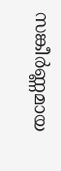സങ്കീര്‍ണ്ണമായ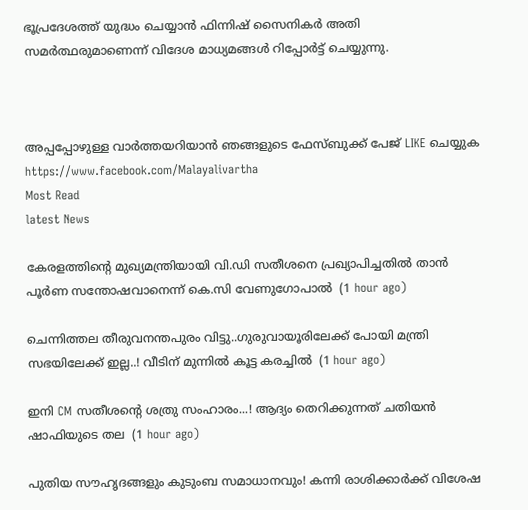ഭൂപ്രദേശത്ത് യുദ്ധം ചെയ്യാന്‍ ഫിന്നിഷ് സൈനികര്‍ അതി സമര്‍ത്ഥരുമാണെന്ന് വിദേശ മാധ്യമങ്ങള്‍ റിപ്പോര്‍ട്ട് ചെയ്യുന്നു.



അപ്പപ്പോഴുള്ള വാര്‍ത്തയറിയാന്‍ ഞങ്ങളുടെ ഫേസ്‌ബുക്ക്‌ പേജ് LIKE ചെയ്യുക
https://www.facebook.com/Malayalivartha
Most Read
latest News

കേരളത്തിന്‍റെ മുഖ്യമന്ത്രിയായി വി.ഡി സതീശനെ പ്രഖ്യാപിച്ചതിൽ താൻ പൂര്‍ണ സന്തോഷവാനെന്ന് കെ.സി വേണുഗോപാൽ  (1 hour ago)

ചെന്നിത്തല തീരുവനന്തപുരം വിട്ടു..ഗുരുവായൂരിലേക്ക് പോയി മന്ത്രി സഭയിലേക്ക് ഇല്ല..! വീടിന് മുന്നിൽ കൂട്ട കരച്ചിൽ  (1 hour ago)

ഇനി CM സതീശന്റെ ശത്രു സംഹാരം...! ആദ്യം തെറിക്കുന്നത് ചതിയൻ ഷാഫിയുടെ തല  (1 hour ago)

പുതിയ സൗഹൃദങ്ങളും കുടുംബ സമാധാനവും! കന്നി രാശിക്കാർക്ക് വിശേഷ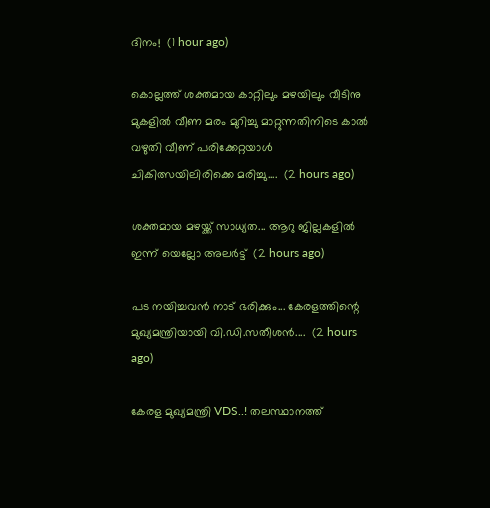ദിനം!  (1 hour ago)

കൊല്ലത്ത് ശക്തമായ കാറ്റിലും മഴയിലും വീടിനു മുകളിൽ വീണ മരം മുറിച്ചു മാറ്റുന്നതിനിടെ കാൽ വഴുതി വീണ് പരിക്കേറ്റയാൾ ചികിത്സയിലിരിക്കെ മരിച്ചു....  (2 hours ago)

ശക്തമായ മഴയ്ക്ക് സാധ്യത... ആറു ജില്ലകളില്‍ ഇന്ന് യെല്ലോ അലർട്ട്  (2 hours ago)

പട നയിച്ചവൻ നാട് ഭരിക്കും... കേരളത്തിന്റെ മുഖ്യമന്ത്രിയായി വി.ഡി.സതീശൻ....  (2 hours ago)

കേരള മുഖ്യമന്ത്രി VDS..! തലസ്ഥാനത്ത്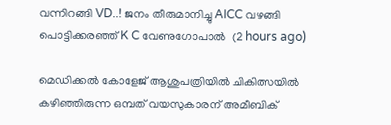വന്നിറങ്ങി VD..! ജനം തീരുമാനിച്ചു AICC വഴങ്ങി പൊട്ടിക്കരഞ്ഞ് K C വേണുഗോപാൽ  (2 hours ago)

മെഡിക്കൽ കോളേജ് ആശുപത്രിയിൽ ചികിത്സയിൽ കഴിഞ്ഞിരുന്ന ഒമ്പത് വയസുകാരന് അമീബിക്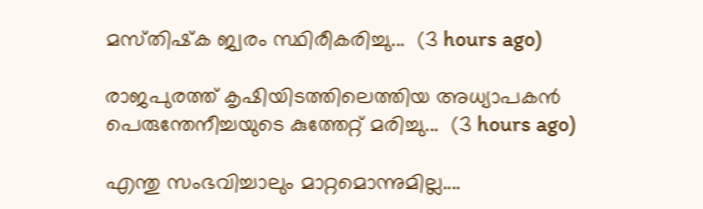മസ്‌തിഷ്‌ക ജ്വരം സ്ഥിരീകരിച്ചു...  (3 hours ago)

രാജപുരത്ത് കൃഷിയിടത്തിലെത്തിയ അധ്യാപകൻ പെരുന്തേനീച്ചയുടെ കുത്തേറ്റ് മരിച്ചു...  (3 hours ago)

എന്തു സംഭവിച്ചാലും മാറ്റമൊന്നുമില്ല....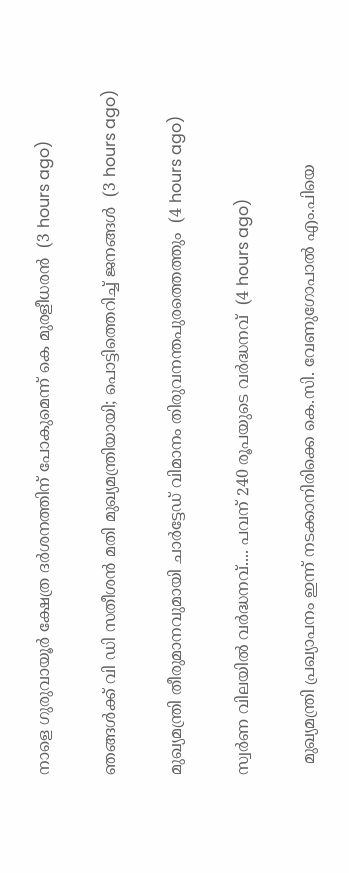നാളെ ഗുരുവായൂർ ക്ഷേത്ര ദർശനത്തിന് പോകുമെന്ന് കെ മുരളീധരൻ  (3 hours ago)

ഞങ്ങൾക്ക് വി ഡി സതീശൻ മതി മുഖ്യമന്ത്രിയായി; പൊട്ടിത്തെറിച്ച് ജനങ്ങൾ  (3 hours ago)

മുഖ്യമന്ത്രി തീരുമാനവുമായി ചാർട്ടേഡ് വിമാനം തിരുവനന്തപുരത്തെത്തും  (4 hours ago)

സ്വര്‍ണ വിലയില്‍ വർദ്ധനവ്.... പവന് 240 രൂപയുടെ വർദ്ധനവ്  (4 hours ago)

  മുഖ്യമന്ത്രി പ്രഖ്യാപനം ഇന്ന് നടക്കാനിരിക്കെ കെ.സി. വേണുഗോപാൽ എം.പിയെ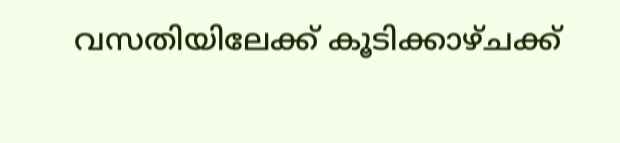വസതിയിലേക്ക് കൂടിക്കാഴ്ചക്ക്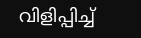വിളിപ്പിച്ച്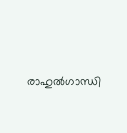രാഹുൽഗാന്ധി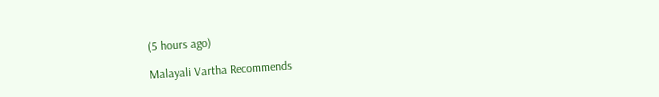(5 hours ago)

Malayali Vartha Recommends